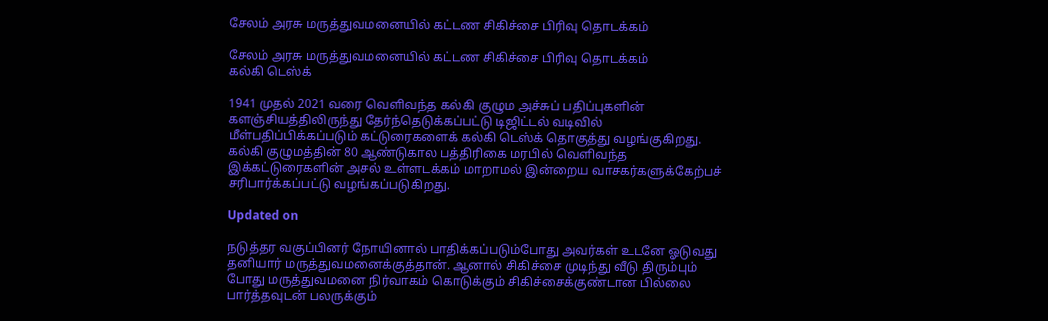சேலம் அரசு மருத்துவமனையில் கட்டண சிகிச்சை பிரிவு தொடக்கம்

சேலம் அரசு மருத்துவமனையில் கட்டண சிகிச்சை பிரிவு தொடக்கம்
கல்கி டெஸ்க்

1941 முதல் 2021 வரை வெளிவந்த கல்கி குழும அச்சுப் பதிப்புகளின் களஞ்சியத்திலிருந்து தேர்ந்தெடுக்கப்பட்டு டிஜிட்டல் வடிவில் மீள்பதிப்பிக்கப்படும் கட்டுரைகளைக் கல்கி டெஸ்க் தொகுத்து வழங்குகிறது. கல்கி குழுமத்தின் 80 ஆண்டுகால பத்திரிகை மரபில் வெளிவந்த இக்கட்டுரைகளின் அசல் உள்ளடக்கம் மாறாமல் இன்றைய வாசகர்களுக்கேற்பச் சரிபார்க்கப்பட்டு வழங்கப்படுகிறது.

Updated on

நடுத்தர வகுப்பினர் நோயினால் பாதிக்கப்படும்போது அவர்கள் உடனே ஓடுவது தனியார் மருத்துவமனைக்குத்தான். ஆனால் சிகிச்சை முடிந்து வீடு திரும்பும் போது மருத்துவமனை நிர்வாகம் கொடுக்கும் சிகிச்சைக்குண்டான பில்லை பார்த்தவுடன் பலருக்கும்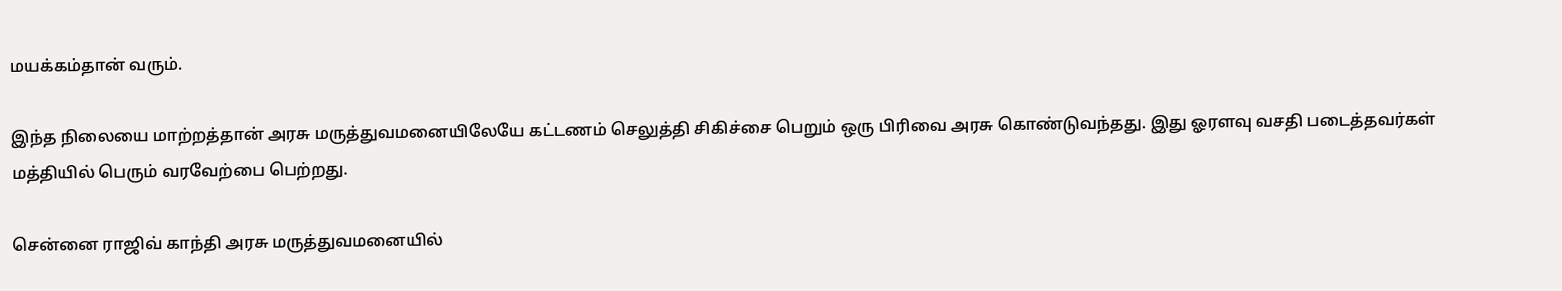மயக்கம்தான் வரும்.

இந்த நிலையை மாற்றத்தான் அரசு மருத்துவமனையிலேயே கட்டணம் செலுத்தி சிகிச்சை பெறும் ஒரு பிரிவை அரசு கொண்டுவந்தது. இது ஓரளவு வசதி படைத்தவர்கள் மத்தியில் பெரும் வரவேற்பை பெற்றது.

சென்னை ராஜிவ் காந்தி அரசு மருத்துவமனையில்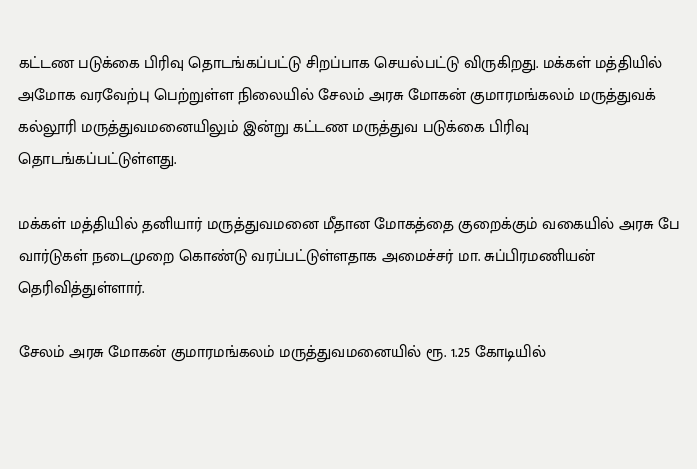கட்டண படுக்கை பிரிவு தொடங்கப்பட்டு சிறப்பாக செயல்பட்டு விருகிறது. மக்கள் மத்தியில் அமோக வரவேற்பு பெற்றுள்ள நிலையில் சேலம் அரசு மோகன் குமாரமங்கலம் மருத்துவக் கல்லூரி மருத்துவமனையிலும் இன்று கட்டண மருத்துவ படுக்கை பிரிவு தொடங்கப்பட்டுள்ளது.

மக்கள் மத்தியில் தனியார் மருத்துவமனை மீதான மோகத்தை குறைக்கும் வகையில் அரசு பே வார்டுகள் நடைமுறை கொண்டு வரப்பட்டுள்ளதாக அமைச்சர் மா. சுப்பிரமணியன் தெரிவித்துள்ளார்.

சேலம் அரசு மோகன் குமாரமங்கலம் மருத்துவமனையில் ரூ. 1.25 கோடியில்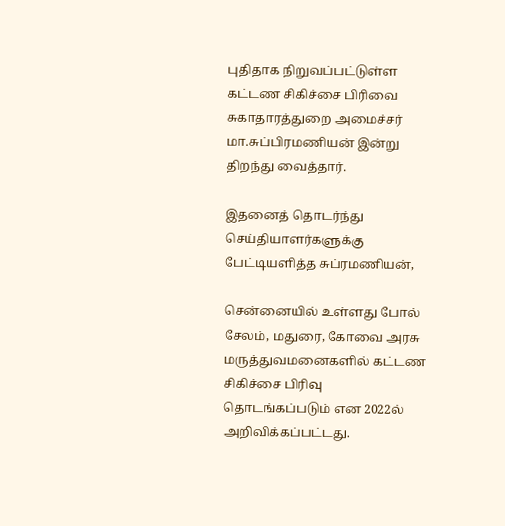புதிதாக நிறுவப்பட்டுள்ள கட்டண சிகிச்சை பிரிவை சுகாதாரத்துறை அமைச்சர் மா.சுப்பிரமணியன் இன்று திறந்து வைத்தார்.

இதனைத் தொடர்ந்து செய்தியாளர்களுக்கு பேட்டியளித்த சுப்ரமணியன்,

சென்னையில் உள்ளது போல் சேலம், மதுரை, கோவை அரசு மருத்துவமனைகளில் கட்டண சிகிச்சை பிரிவு தொடங்கப்படும் என 2022ல் அறிவிக்கப்பட்டது.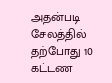அதன்படி சேலத்தில் தற்போது 10 கட்டண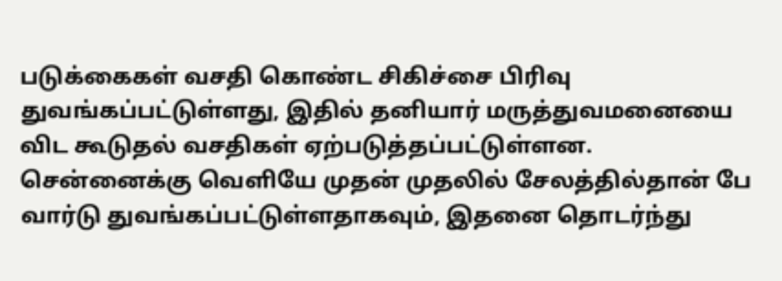படுக்கைகள் வசதி கொண்ட சிகிச்சை பிரிவு துவங்கப்பட்டுள்ளது, இதில் தனியார் மருத்துவமனையை விட கூடுதல் வசதிகள் ஏற்படுத்தப்பட்டுள்ளன. சென்னைக்கு வெளியே முதன் முதலில் சேலத்தில்தான் பே வார்டு துவங்கப்பட்டுள்ளதாகவும், இதனை தொடர்ந்து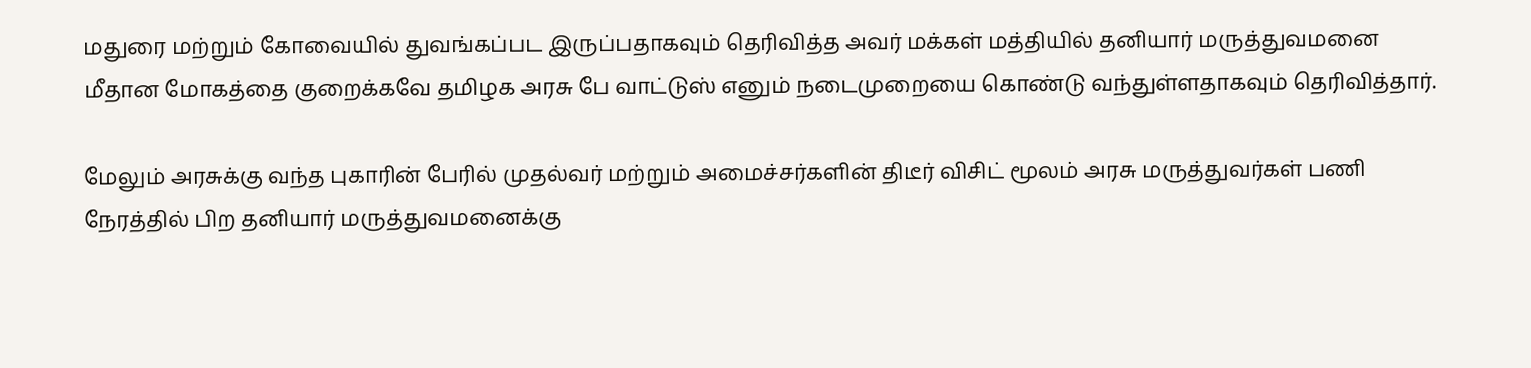மதுரை மற்றும் கோவையில் துவங்கப்பட இருப்பதாகவும் தெரிவித்த அவர் மக்கள் மத்தியில் தனியார் மருத்துவமனை மீதான மோகத்தை குறைக்கவே தமிழக அரசு பே வாட்டுஸ் எனும் நடைமுறையை கொண்டு வந்துள்ளதாகவும் தெரிவித்தார்.

மேலும் அரசுக்கு வந்த புகாரின் பேரில் முதல்வர் மற்றும் அமைச்சர்களின் திடீர் விசிட் மூலம் அரசு மருத்துவர்கள் பணி நேரத்தில் பிற தனியார் மருத்துவமனைக்கு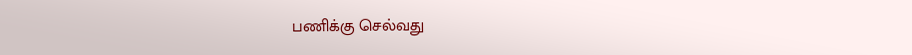பணிக்கு செல்வது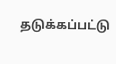தடுக்கப்பட்டு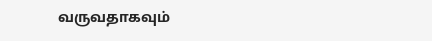வருவதாகவும்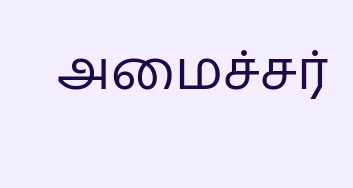அமைச்சர்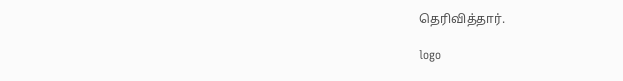தெரிவித்தார்.

logo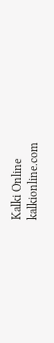Kalki Online
kalkionline.com